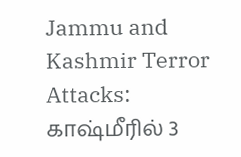Jammu and Kashmir Terror Attacks: காஷ்மீரில் 3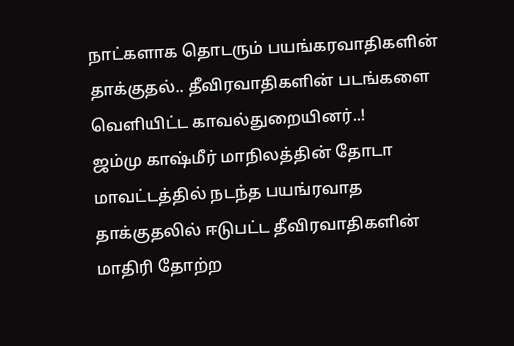நாட்களாக தொடரும் பயங்கரவாதிகளின் தாக்குதல்.. தீவிரவாதிகளின் படங்களை வெளியிட்ட காவல்துறையினர்..!
ஜம்மு காஷ்மீர் மாநிலத்தின் தோடா மாவட்டத்தில் நடந்த பயங்ரவாத தாக்குதலில் ஈடுபட்ட தீவிரவாதிகளின் மாதிரி தோற்ற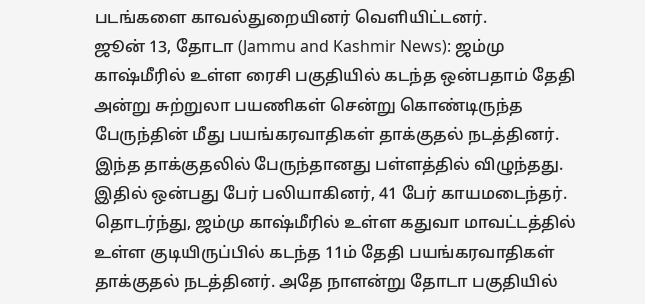படங்களை காவல்துறையினர் வெளியிட்டனர்.
ஜூன் 13, தோடா (Jammu and Kashmir News): ஜம்மு காஷ்மீரில் உள்ள ரைசி பகுதியில் கடந்த ஒன்பதாம் தேதி அன்று சுற்றுலா பயணிகள் சென்று கொண்டிருந்த பேருந்தின் மீது பயங்கரவாதிகள் தாக்குதல் நடத்தினர். இந்த தாக்குதலில் பேருந்தானது பள்ளத்தில் விழுந்தது. இதில் ஒன்பது பேர் பலியாகினர், 41 பேர் காயமடைந்தர். தொடர்ந்து, ஜம்மு காஷ்மீரில் உள்ள கதுவா மாவட்டத்தில் உள்ள குடியிருப்பில் கடந்த 11ம் தேதி பயங்கரவாதிகள் தாக்குதல் நடத்தினர். அதே நாளன்று தோடா பகுதியில்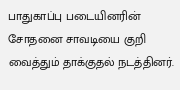பாதுகாப்பு படையினரின் சோதனை சாவடியை குறி வைத்தும் தாக்குதல் நடத்தினர்.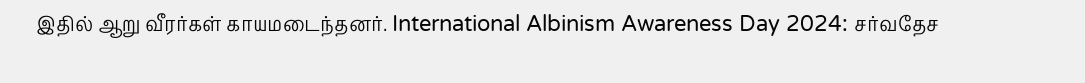இதில் ஆறு வீரர்கள் காயமடைந்தனர். International Albinism Awareness Day 2024: சர்வதேச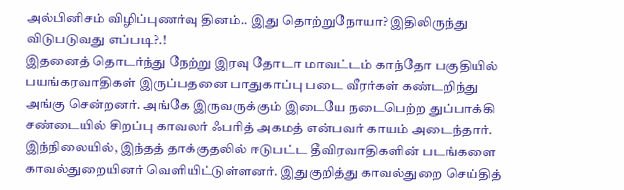அல்பினிசம் விழிப்புணர்வு தினம்.. இது தொற்றுநோயா? இதிலிருந்து விடுபடுவது எப்படி?.!
இதனைத் தொடர்ந்து நேற்று இரவு தோடா மாவட்டம் காந்தோ பகுதியில் பயங்கரவாதிகள் இருப்பதனை பாதுகாப்பு படை வீரர்கள் கண்டறிந்து அங்கு சென்றனர். அங்கே இருவருக்கும் இடையே நடைபெற்ற துப்பாக்கி சண்டையில் சிறப்பு காவலர் ஃபரித் அகமத் என்பவர் காயம் அடைந்தார். இந்நிலையில், இந்தத் தாக்குதலில் ஈடுபட்ட தீவிரவாதிகளின் படங்களை காவல்துறையினர் வெளியிட்டுள்ளனர். இதுகுறித்து காவல்துறை செய்தித்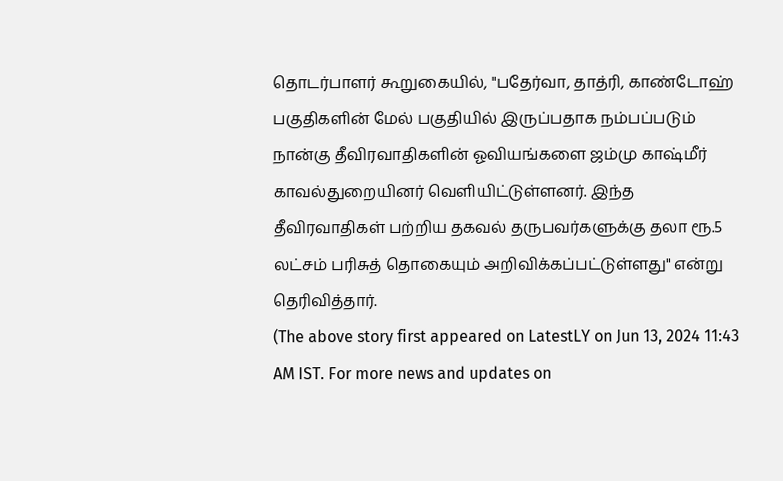தொடர்பாளர் கூறுகையில், "பதேர்வா, தாத்ரி, காண்டோஹ் பகுதிகளின் மேல் பகுதியில் இருப்பதாக நம்பப்படும் நான்கு தீவிரவாதிகளின் ஓவியங்களை ஜம்மு காஷ்மீர் காவல்துறையினர் வெளியிட்டுள்ளனர். இந்த தீவிரவாதிகள் பற்றிய தகவல் தருபவர்களுக்கு தலா ரூ.5 லட்சம் பரிசுத் தொகையும் அறிவிக்கப்பட்டுள்ளது" என்று தெரிவித்தார்.
(The above story first appeared on LatestLY on Jun 13, 2024 11:43 AM IST. For more news and updates on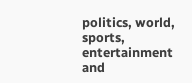politics, world, sports, entertainment and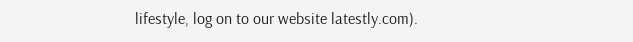lifestyle, log on to our website latestly.com).